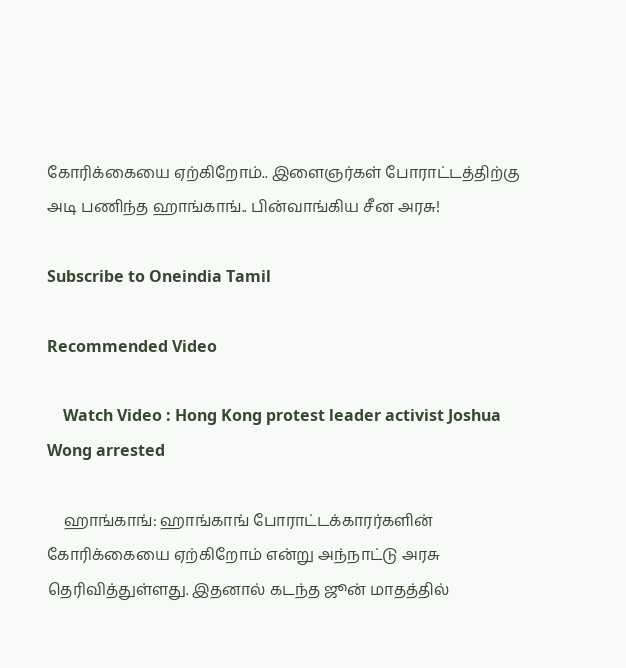கோரிக்கையை ஏற்கிறோம்.. இளைஞர்கள் போராட்டத்திற்கு அடி பணிந்த ஹாங்காங்.. பின்வாங்கிய சீன அரசு!

Subscribe to Oneindia Tamil

Recommended Video

    Watch Video : Hong Kong protest leader activist Joshua Wong arrested

    ஹாங்காங்: ஹாங்காங் போராட்டக்காரர்களின் கோரிக்கையை ஏற்கிறோம் என்று அந்நாட்டு அரசு தெரிவித்துள்ளது. இதனால் கடந்த ஜூன் மாதத்தில்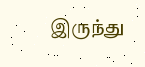இருந்து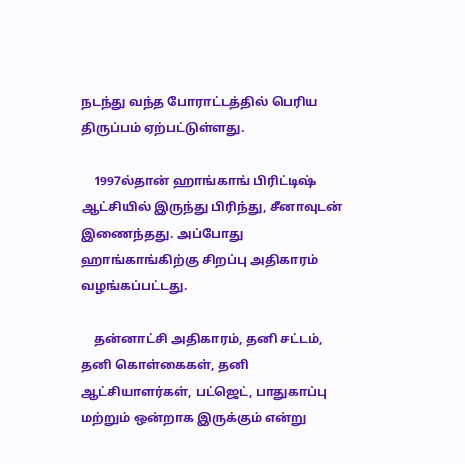நடந்து வந்த போராட்டத்தில் பெரிய திருப்பம் ஏற்பட்டுள்ளது.

    1997ல்தான் ஹாங்காங் பிரிட்டிஷ் ஆட்சியில் இருந்து பிரிந்து, சீனாவுடன் இணைந்தது. அப்போது ஹாங்காங்கிற்கு சிறப்பு அதிகாரம் வழங்கப்பட்டது.

    தன்னாட்சி அதிகாரம், தனி சட்டம், தனி கொள்கைகள், தனி ஆட்சியாளர்கள், பட்ஜெட், பாதுகாப்பு மற்றும் ஒன்றாக இருக்கும் என்று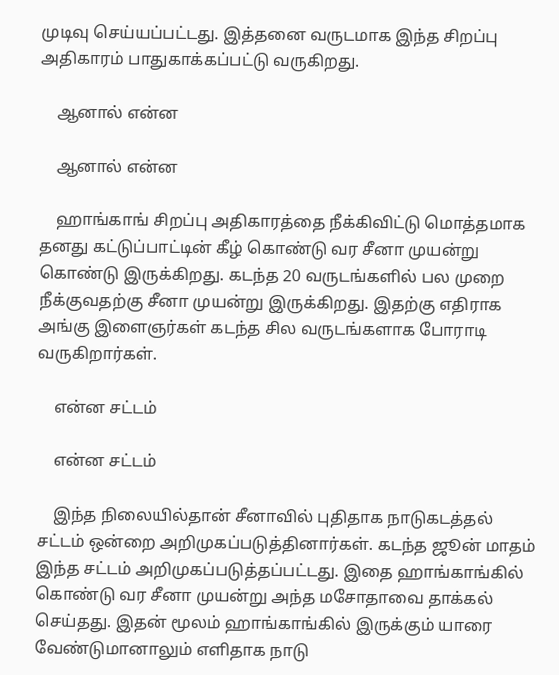முடிவு செய்யப்பட்டது. இத்தனை வருடமாக இந்த சிறப்பு அதிகாரம் பாதுகாக்கப்பட்டு வருகிறது.

    ஆனால் என்ன

    ஆனால் என்ன

    ஹாங்காங் சிறப்பு அதிகாரத்தை நீக்கிவிட்டு மொத்தமாக தனது கட்டுப்பாட்டின் கீழ் கொண்டு வர சீனா முயன்று கொண்டு இருக்கிறது. கடந்த 20 வருடங்களில் பல முறை நீக்குவதற்கு சீனா முயன்று இருக்கிறது. இதற்கு எதிராக அங்கு இளைஞர்கள் கடந்த சில வருடங்களாக போராடி வருகிறார்கள்.

    என்ன சட்டம்

    என்ன சட்டம்

    இந்த நிலையில்தான் சீனாவில் புதிதாக நாடுகடத்தல் சட்டம் ஒன்றை அறிமுகப்படுத்தினார்கள். கடந்த ஜூன் மாதம் இந்த சட்டம் அறிமுகப்படுத்தப்பட்டது. இதை ஹாங்காங்கில் கொண்டு வர சீனா முயன்று அந்த மசோதாவை தாக்கல் செய்தது. இதன் மூலம் ஹாங்காங்கில் இருக்கும் யாரை வேண்டுமானாலும் எளிதாக நாடு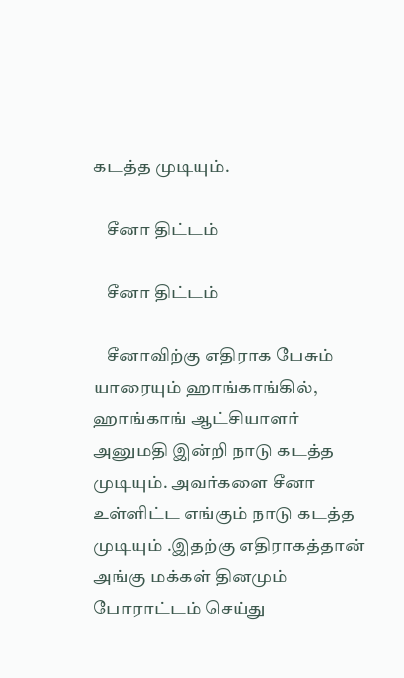கடத்த முடியும்.

    சீனா திட்டம்

    சீனா திட்டம்

    சீனாவிற்கு எதிராக பேசும் யாரையும் ஹாங்காங்கில், ஹாங்காங் ஆட்சியாளர் அனுமதி இன்றி நாடு கடத்த முடியும். அவர்களை சீனா உள்ளிட்ட எங்கும் நாடு கடத்த முடியும் .இதற்கு எதிராகத்தான் அங்கு மக்கள் தினமும் போராட்டம் செய்து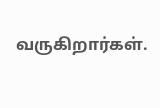வருகிறார்கள்.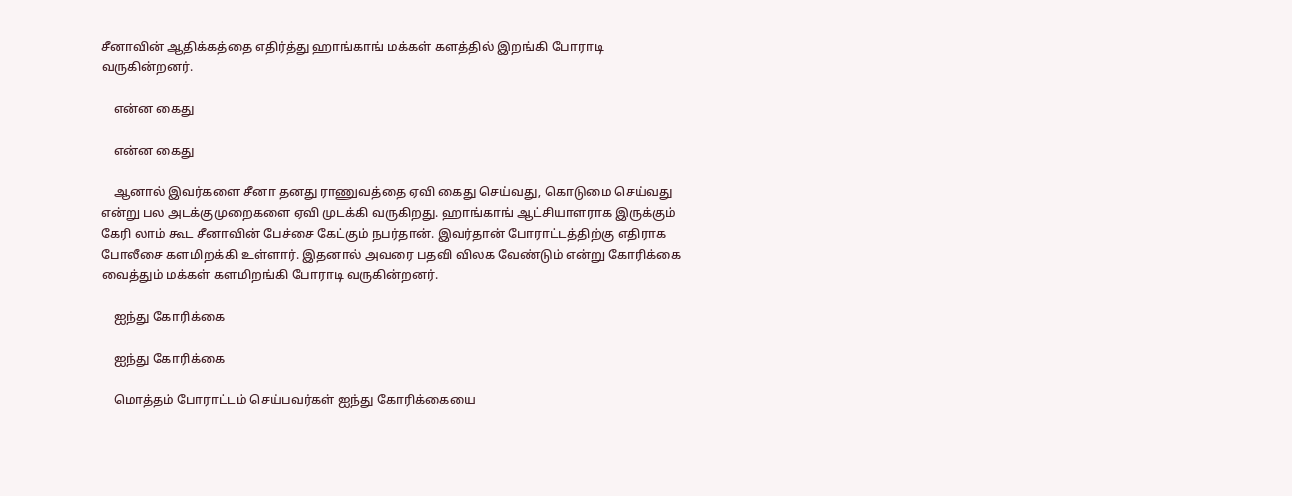சீனாவின் ஆதிக்கத்தை எதிர்த்து ஹாங்காங் மக்கள் களத்தில் இறங்கி போராடி வருகின்றனர்.

    என்ன கைது

    என்ன கைது

    ஆனால் இவர்களை சீனா தனது ராணுவத்தை ஏவி கைது செய்வது, கொடுமை செய்வது என்று பல அடக்குமுறைகளை ஏவி முடக்கி வருகிறது. ஹாங்காங் ஆட்சியாளராக இருக்கும் கேரி லாம் கூட சீனாவின் பேச்சை கேட்கும் நபர்தான். இவர்தான் போராட்டத்திற்கு எதிராக போலீசை களமிறக்கி உள்ளார். இதனால் அவரை பதவி விலக வேண்டும் என்று கோரிக்கை வைத்தும் மக்கள் களமிறங்கி போராடி வருகின்றனர்.

    ஐந்து கோரிக்கை

    ஐந்து கோரிக்கை

    மொத்தம் போராட்டம் செய்பவர்கள் ஐந்து கோரிக்கையை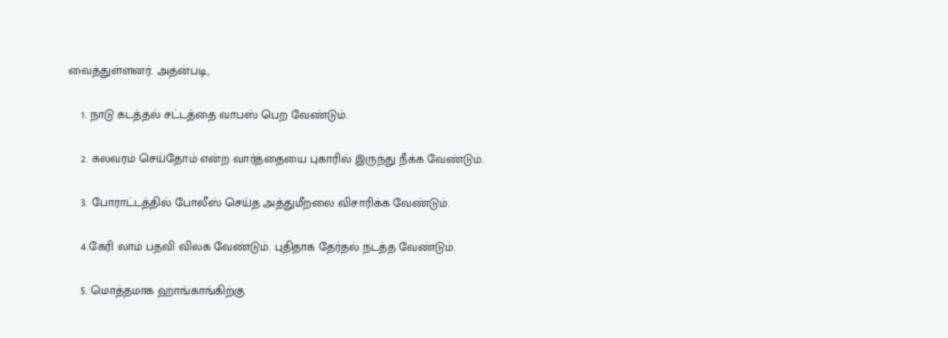வைத்துள்ளனர். அதன்படி,

    1. நாடு கடத்தல் சட்டத்தை வாபஸ் பெற வேண்டும்.

    2. கலவரம் செய்தோம் என்ற வார்த்தையை புகாரில் இருந்து நீக்க வேண்டும்.

    3. போராட்டத்தில் போலீஸ் செய்த அத்துமீறலை விசாரிக்க வேண்டும்.

    4.கேரி லாம் பதவி விலக வேண்டும். புதிதாக தேர்தல் நடத்த வேண்டும்.

    5. மொத்தமாக ஹாங்காங்கிற்கு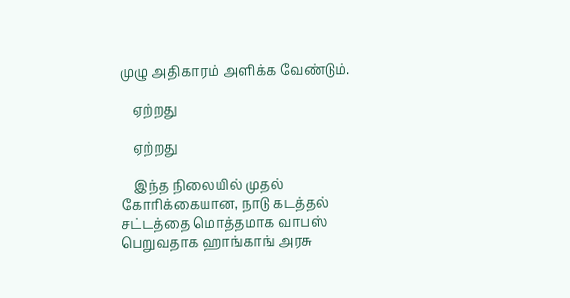முழு அதிகாரம் அளிக்க வேண்டும்.

    ஏற்றது

    ஏற்றது

    இந்த நிலையில் முதல் கோரிக்கையான, நாடு கடத்தல் சட்டத்தை மொத்தமாக வாபஸ் பெறுவதாக ஹாங்காங் அரசு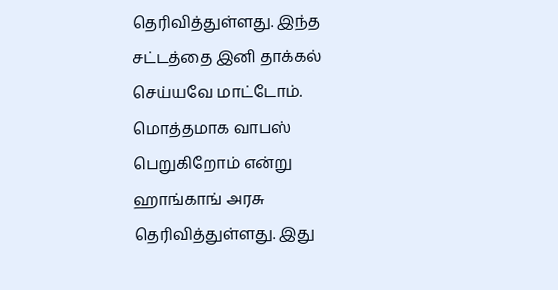தெரிவித்துள்ளது. இந்த சட்டத்தை இனி தாக்கல் செய்யவே மாட்டோம். மொத்தமாக வாபஸ் பெறுகிறோம் என்று ஹாங்காங் அரசு தெரிவித்துள்ளது. இது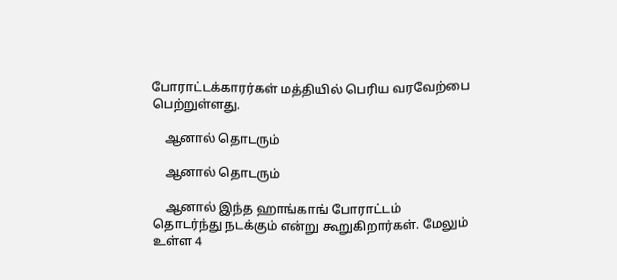போராட்டக்காரர்கள் மத்தியில் பெரிய வரவேற்பை பெற்றுள்ளது.

    ஆனால் தொடரும்

    ஆனால் தொடரும்

    ஆனால் இந்த ஹாங்காங் போராட்டம் தொடர்ந்து நடக்கும் என்று கூறுகிறார்கள். மேலும் உள்ள 4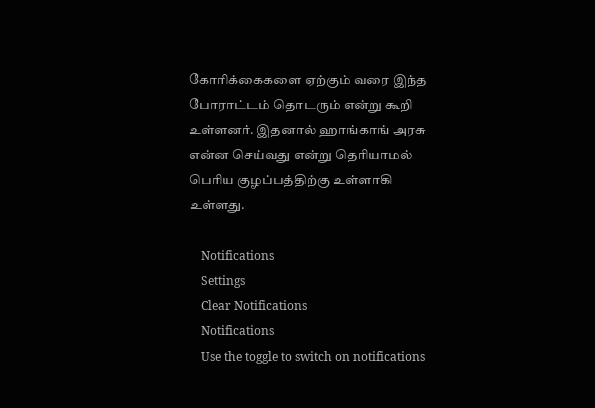கோரிக்கைகளை ஏற்கும் வரை இந்த போராட்டம் தொடரும் என்று கூறி உள்ளனர். இதனால் ஹாங்காங் அரசு என்ன செய்வது என்று தெரியாமல் பெரிய குழப்பத்திற்கு உள்ளாகி உள்ளது.

    Notifications
    Settings
    Clear Notifications
    Notifications
    Use the toggle to switch on notifications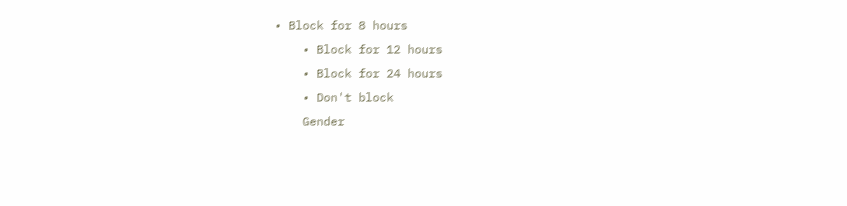• Block for 8 hours
    • Block for 12 hours
    • Block for 24 hours
    • Don't block
    Gender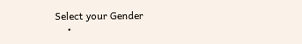Select your Gender
    •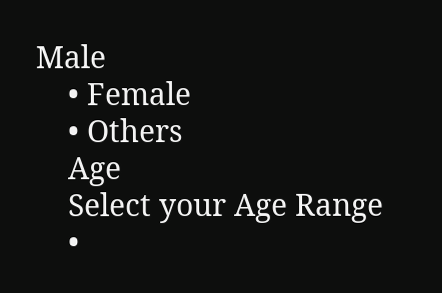Male
    • Female
    • Others
    Age
    Select your Age Range
    •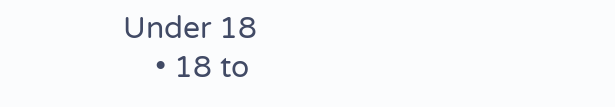Under 18
    • 18 to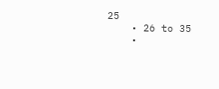25
    • 26 to 35
    •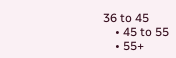36 to 45
    • 45 to 55
    • 55+